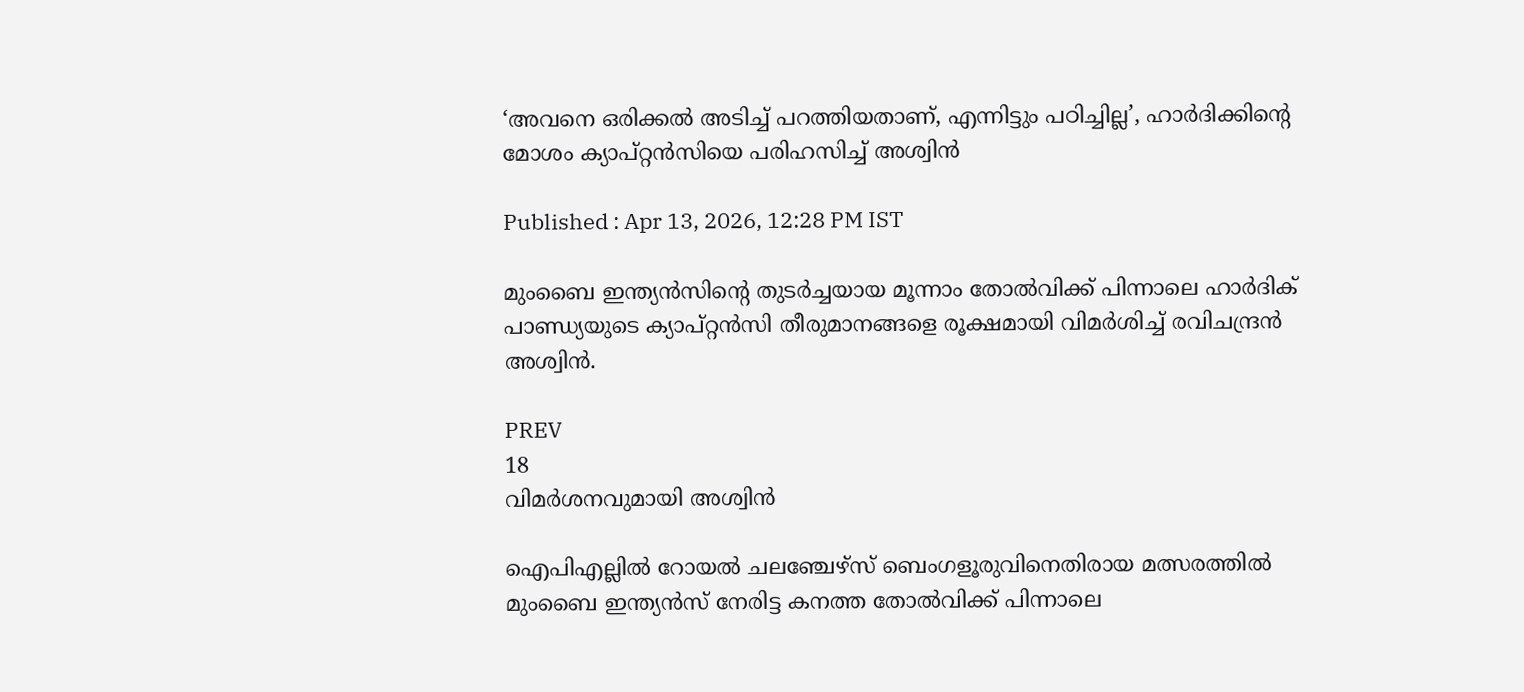‘അവനെ ഒരിക്കൽ അടിച്ച് പറത്തിയതാണ്, എന്നിട്ടും പഠിച്ചില്ല’, ഹാർദിക്കിന്‍റെ മോശം ക്യാപ്റ്റൻസിയെ പരിഹസിച്ച് അശ്വിൻ

Published : Apr 13, 2026, 12:28 PM IST

മുംബൈ ഇന്ത്യൻസിന്‍റെ തുടര്‍ച്ചയായ മൂന്നാം തോൽവിക്ക് പിന്നാലെ ഹാർദിക് പാണ്ഡ്യയുടെ ക്യാപ്റ്റൻസി തീരുമാനങ്ങളെ രൂക്ഷമായി വിമർശിച്ച് രവിചന്ദ്രൻ അശ്വിൻ.

PREV
18
വിമര്‍ശനവുമായി അശ്വിന്‍

ഐപിഎല്ലില്‍ റോയൽ ചലഞ്ചേഴ്സ് ബെംഗളൂരുവിനെതിരായ മത്സരത്തിൽ മുംബൈ ഇന്ത്യൻസ് നേരിട്ട കനത്ത തോൽവിക്ക് പിന്നാലെ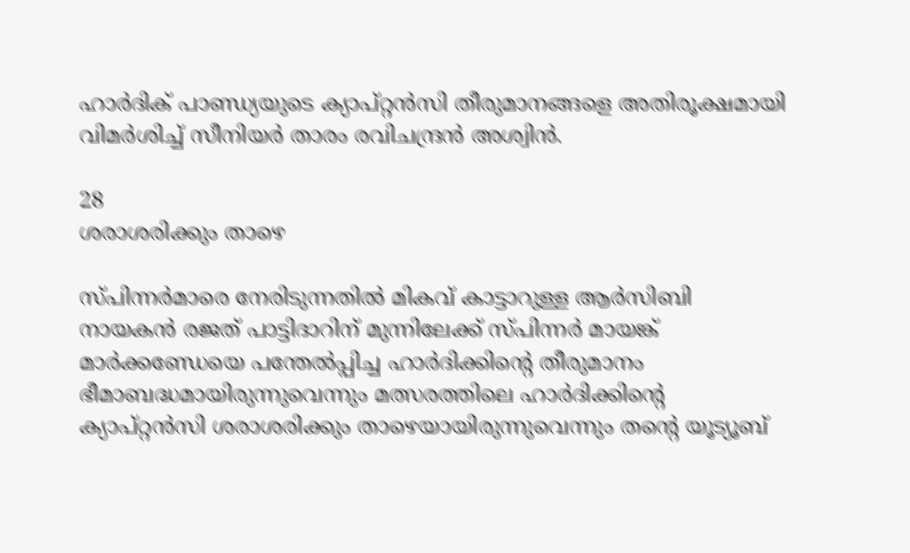ഹാർദിക് പാണ്ഡ്യയുടെ ക്യാപ്റ്റൻസി തീരുമാനങ്ങളെ അതിരൂക്ഷമായി വിമർശിച്ച് സീനിയർ താരം രവിചന്ദ്രൻ അശ്വിൻ.

28
ശരാശരിക്കും താഴെ

സ്പിന്നർമാരെ നേരിടുന്നതിൽ മികവ് കാട്ടാറുള്ള ആര്‍സിബി നായകന്‍ രജത് പാട്ടിദാറിന് മുന്നിലേക്ക് സ്പിന്നര്‍ മായങ്ക് മാർക്കണ്ഡേയെ പന്തേല്‍പ്പിച്ച ഹാർദിക്കിന്‍റെ തീരുമാനം ഭീമാബദ്ധമായിരുന്നുവെന്നും മത്സരത്തിലെ ഹാര്‍ദിക്കിന്‍റെ ക്യാപ്റ്റൻസി ശരാശരിക്കും താഴെയായിരുന്നുവെന്നും തന്‍റെ യൂട്യൂബ്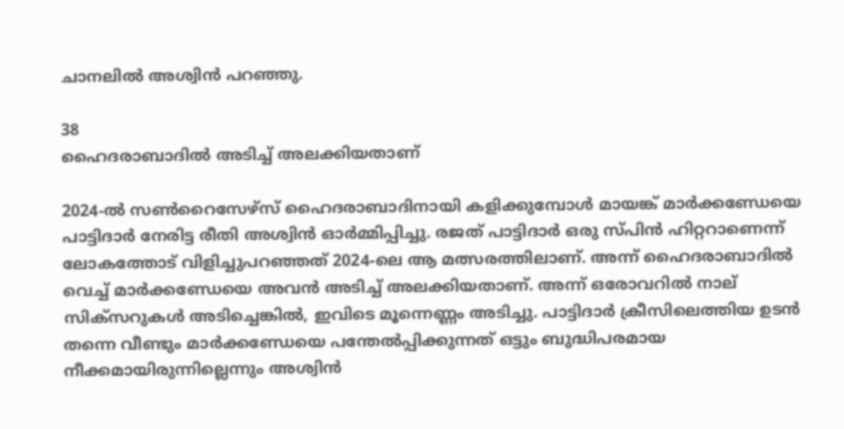ചാനലിൽ അശ്വിന്‍ പറഞ്ഞു.

38
ഹൈദരാബാദിൽ അടിച്ച് അലക്കിയതാണ്

2024-ൽ സൺറൈസേഴ്സ് ഹൈദരാബാദിനായി കളിക്കുമ്പോൾ മായങ്ക് മാർക്കണ്ഡേയെ പാട്ടിദാർ നേരിട്ട രീതി അശ്വിൻ ഓർമ്മിപ്പിച്ചു. രജത് പാട്ടിദാർ ഒരു സ്പിൻ ഹിറ്ററാണെന്ന് ലോകത്തോട് വിളിച്ചുപറഞ്ഞത് 2024-ലെ ആ മത്സരത്തിലാണ്. അന്ന് ഹൈദരാബാദിൽ വെച്ച് മാർക്കണ്ഡേയെ അവൻ അടിച്ച് അലക്കിയതാണ്. അന്ന് ഒരോവറിൽ നാല് സിക്സറുകൾ അടിച്ചെങ്കിൽ, ഇവിടെ മൂന്നെണ്ണം അടിച്ചു. പാട്ടിദാർ ക്രീസിലെത്തിയ ഉടൻ തന്നെ വീണ്ടും മാർക്കണ്ഡേയെ പന്തേൽപ്പിക്കുന്നത് ഒട്ടും ബുദ്ധിപരമായ നീക്കമായിരുന്നില്ലെന്നും അശ്വിൻ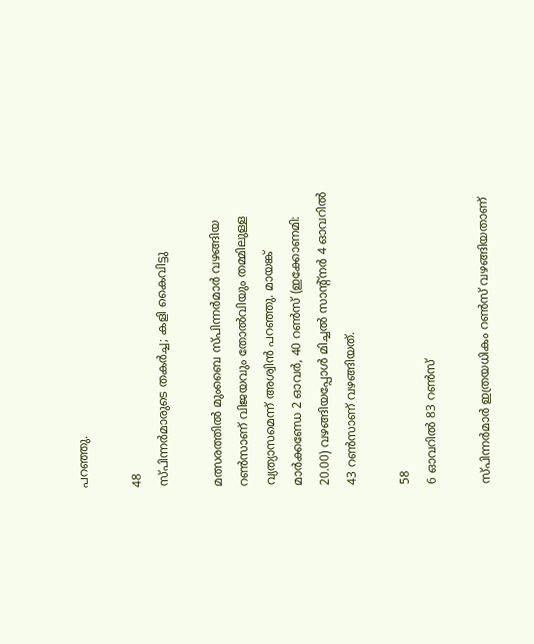പറഞ്ഞു.

48
സ്പിന്നർമാരുടെ തകർച്ച; കളി കൈവിട്ടു

മത്സരത്തിൽ മുംബൈ സ്പിന്നർമാർ വഴങ്ങിയ റൺസാണ് വിജയവും തോൽവിയും തമ്മിലുള്ള വ്യത്യാസമെന്ന് അശ്വിൻ പറഞ്ഞു. മായങ്ക് മാർക്കണ്ഡേ 2 ഓവർ, 40 റൺസ് (ഇക്കോണമി: 20.00) വഴങ്ങിയപ്പോള്‍ മിച്ചൽ സാന്‍റ്നർ 4 ഓവറില്‍ 43 റൺസാണ് വഴങ്ങിയത്.

58
6 ഓവറിൽ 83 റൺസ്

സ്പിന്നർമാർ ഇത്രയധികം റൺസ് വഴങ്ങിയതാണ്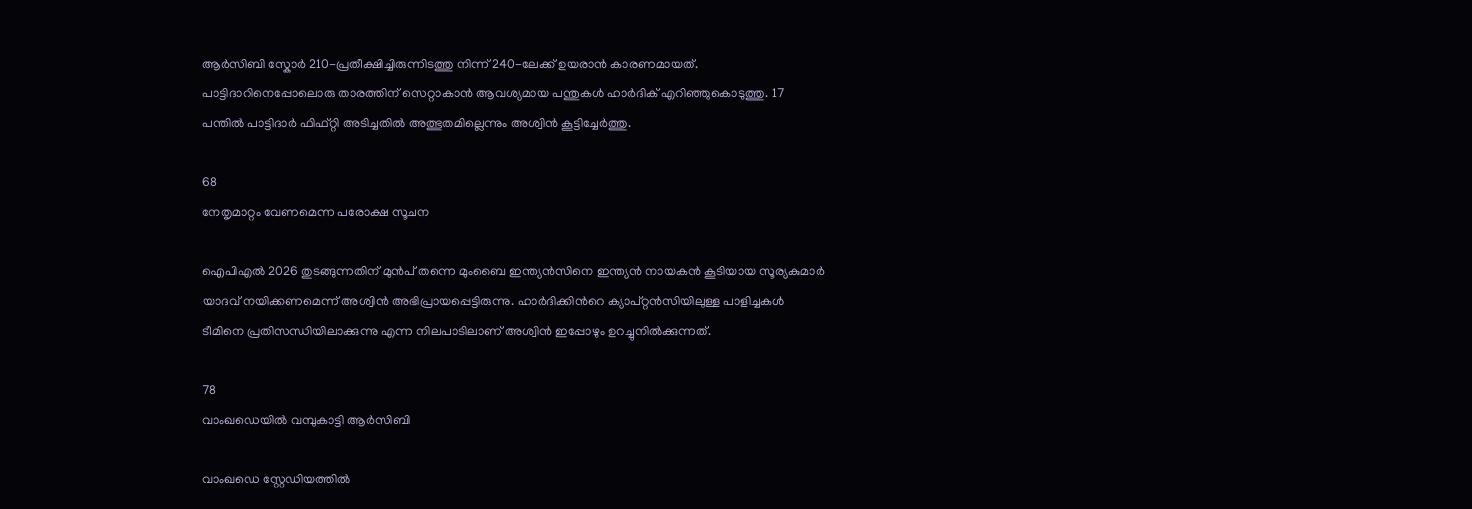ആര്‍സിബി സ്കോർ 210-പ്രതീക്ഷിച്ചിരുന്നിടത്തു നിന്ന് 240-ലേക്ക് ഉയരാൻ കാരണമായത്. പാട്ടിദാറിനെപ്പോലൊരു താരത്തിന് സെറ്റാകാൻ ആവശ്യമായ പന്തുകൾ ഹാർദിക് എറിഞ്ഞുകൊടുത്തു. 17 പന്തിൽ പാട്ടിദാർ ഫിഫ്റ്റി അടിച്ചതിൽ അത്ഭുതമില്ലെന്നും അശ്വിൻ കൂട്ടിച്ചേർത്തു.

68
നേതൃമാറ്റം വേണമെന്ന പരോക്ഷ സൂചന

ഐപിഎൽ 2026 തുടങ്ങുന്നതിന് മുൻപ് തന്നെ മുംബൈ ഇന്ത്യൻസിനെ ഇന്ത്യൻ നായകൻ കൂടിയായ സൂര്യകുമാർ യാദവ് നയിക്കണമെന്ന് അശ്വിൻ അഭിപ്രായപ്പെട്ടിരുന്നു. ഹാർദിക്കിന്‍റെ ക്യാപ്റ്റൻസിയിലുള്ള പാളിച്ചകൾ ടീമിനെ പ്രതിസന്ധിയിലാക്കുന്നു എന്ന നിലപാടിലാണ് അശ്വിൻ ഇപ്പോഴും ഉറച്ചുനിൽക്കുന്നത്.

78
വാംഖഡെയില്‍ വമ്പുകാട്ടി ആര്‍സിബി

വാംഖഡെ സ്റ്റേഡിയത്തിൽ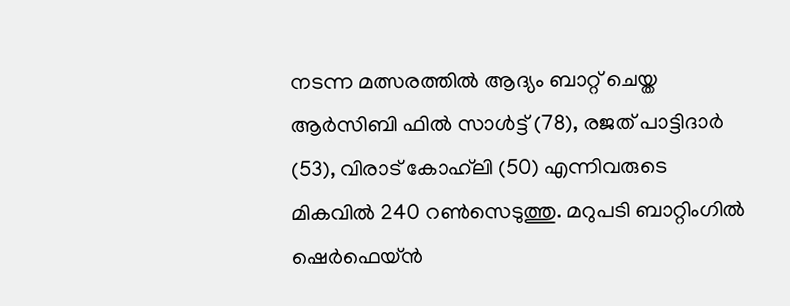നടന്ന മത്സരത്തില്‍ ആദ്യം ബാറ്റ് ചെയ്ത ആർസിബി ഫിൽ സാൾട്ട് (78), രജത് പാട്ടിദാർ (53), വിരാട് കോഹ്‌ലി (50) എന്നിവരുടെ മികവിൽ 240 റൺസെടുത്തു. മറുപടി ബാറ്റിംഗിൽ ഷെർഫെയ്ൻ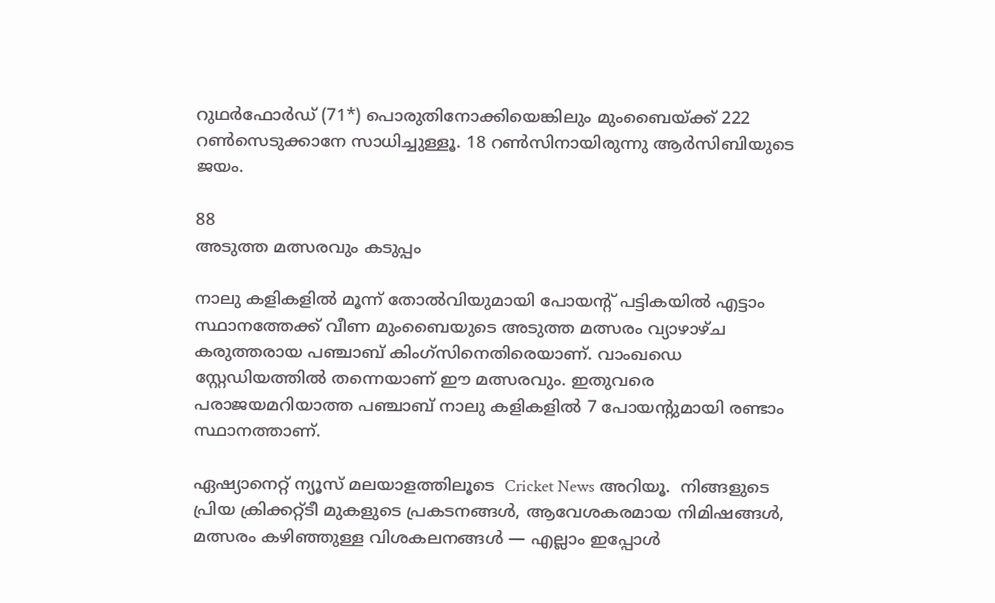റുഥർഫോർഡ് (71*) പൊരുതിനോക്കിയെങ്കിലും മുംബൈയ്ക്ക് 222 റൺസെടുക്കാനേ സാധിച്ചുള്ളൂ. 18 റൺസിനായിരുന്നു ആർസിബിയുടെ ജയം.

88
അടുത്ത മത്സരവും കടുപ്പം

നാലു കളികളില്‍ മൂന്ന് തോല്‍വിയുമായി പോയന്‍റ് പട്ടികയില്‍ എട്ടാം സ്ഥാനത്തേക്ക് വീണ മുംബൈയുടെ അടുത്ത മത്സരം വ്യാഴാഴ്ച കരുത്തരായ പഞ്ചാബ് കിംഗ്സിനെതിരെയാണ്. വാംഖഡെ സ്റ്റേഡിയത്തില്‍ തന്നെയാണ് ഈ മത്സരവും. ഇതുവരെ പരാജയമറിയാത്ത പഞ്ചാബ് നാലു കളികളില്‍ 7 പോയന്‍റുമായി രണ്ടാം സ്ഥാനത്താണ്.

ഏഷ്യാനെറ്റ് ന്യൂസ് മലയാളത്തിലൂടെ  Cricket News അറിയൂ.  നിങ്ങളുടെ പ്രിയ ക്രിക്കറ്റ്ടീ മുകളുടെ പ്രകടനങ്ങൾ, ആവേശകരമായ നിമിഷങ്ങൾ, മത്സരം കഴിഞ്ഞുള്ള വിശകലനങ്ങൾ — എല്ലാം ഇപ്പോൾ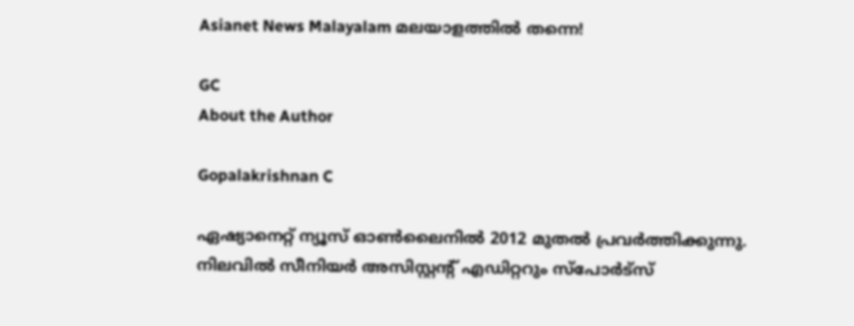Asianet News Malayalam മലയാളത്തിൽ തന്നെ!

GC
About the Author

Gopalakrishnan C

ഏഷ്യാനെറ്റ് ന്യൂസ് ഓണ്‍ലൈനില്‍ 2012 മുതല്‍ പ്രവര്‍ത്തിക്കുന്നു. നിലവില്‍ സീനിയര്‍ അസിസ്റ്റന്‍റ് എഡിറ്ററും സ്പോർട്സ്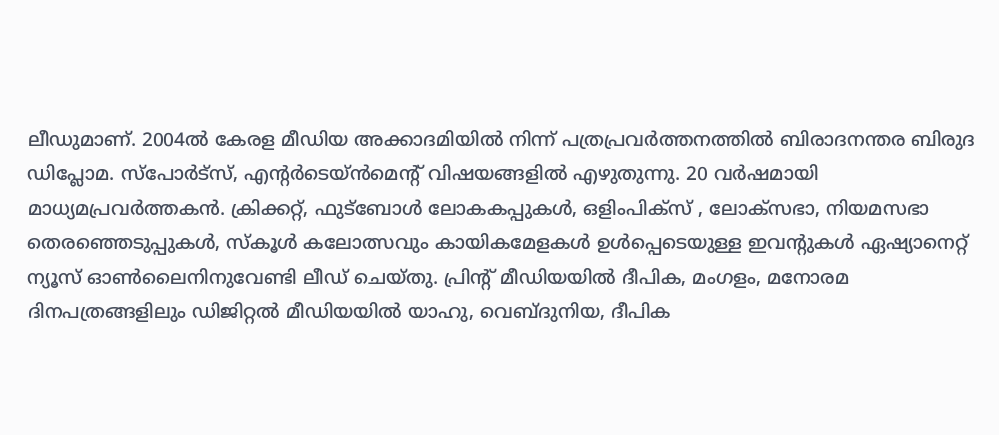ലീഡുമാണ്. 2004ൽ കേരള മീഡിയ അക്കാദമിയില്‍ നിന്ന് പത്രപ്രവര്‍ത്തനത്തില്‍ ബിരാദനന്തര ബിരുദ ഡിപ്ലോമ. സ്പോര്‍ട്സ്, എന്‍റര്‍ടെയ്ൻമെന്‍റ് വിഷയങ്ങളില്‍ എഴുതുന്നു. 20 വര്‍ഷമായി മാധ്യമപ്രവര്‍ത്തകൻ. ക്രിക്കറ്റ്, ഫുട്ബോള്‍ ലോകകപ്പുകൾ, ഒളിംപിക്സ് , ലോക്സഭാ, നിയമസഭാ തെരഞ്ഞെടുപ്പുകള്‍, സ്കൂള്‍ കലോത്സവും കായികമേളകള്‍ ഉള്‍പ്പെടെയുള്ള ഇവന്‍റുകള്‍ ഏഷ്യാനെറ്റ് ന്യൂസ് ഓണ്‍ലൈനിനുവേണ്ടി ലീഡ് ചെയ്തു. പ്രിന്‍റ് മീഡിയയില്‍ ദീപിക, മംഗളം, മനോരമ ദിനപത്രങ്ങളിലും ഡിജിറ്റൽ മീഡിയയില്‍ യാഹു, വെബ്ദുനിയ, ദീപിക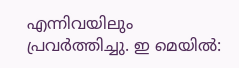എന്നിവയിലും പ്രവര്‍ത്തിച്ചു. ഇ മെയില്‍: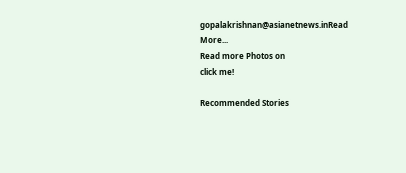gopalakrishnan@asianetnews.inRead More...
Read more Photos on
click me!

Recommended Stories